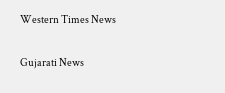Western Times News

Gujarati News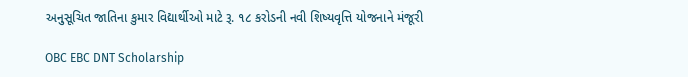અનુસૂચિત જાતિના કુમાર વિદ્યાર્થીઓ માટે રૂ. ૧૮ કરોડની નવી શિષ્યવૃત્તિ યોજનાને મંજૂરી

OBC EBC DNT Scholarship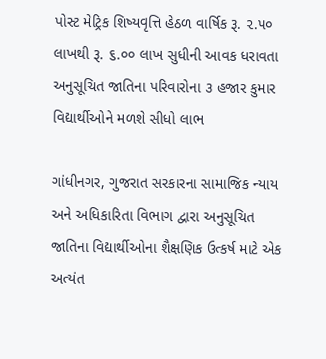પોસ્ટ મેટ્રિક શિષ્યવૃત્તિ હેઠળ વાર્ષિક રૂ. ૨.૫૦ લાખથી રૂ. ૬.૦૦ લાખ સુધીની આવક ધરાવતા અનુસૂચિત જાતિના પરિવારોના ૩ હજાર કુમાર વિદ્યાર્થીઓને મળશે સીધો લાભ

ગાંધીનગર, ગુજરાત સરકારના સામાજિક ન્યાય અને અધિકારિતા વિભાગ દ્વારા અનુસૂચિત જાતિના વિદ્યાર્થીઓના શૈક્ષણિક ઉત્કર્ષ માટે એક અત્યંત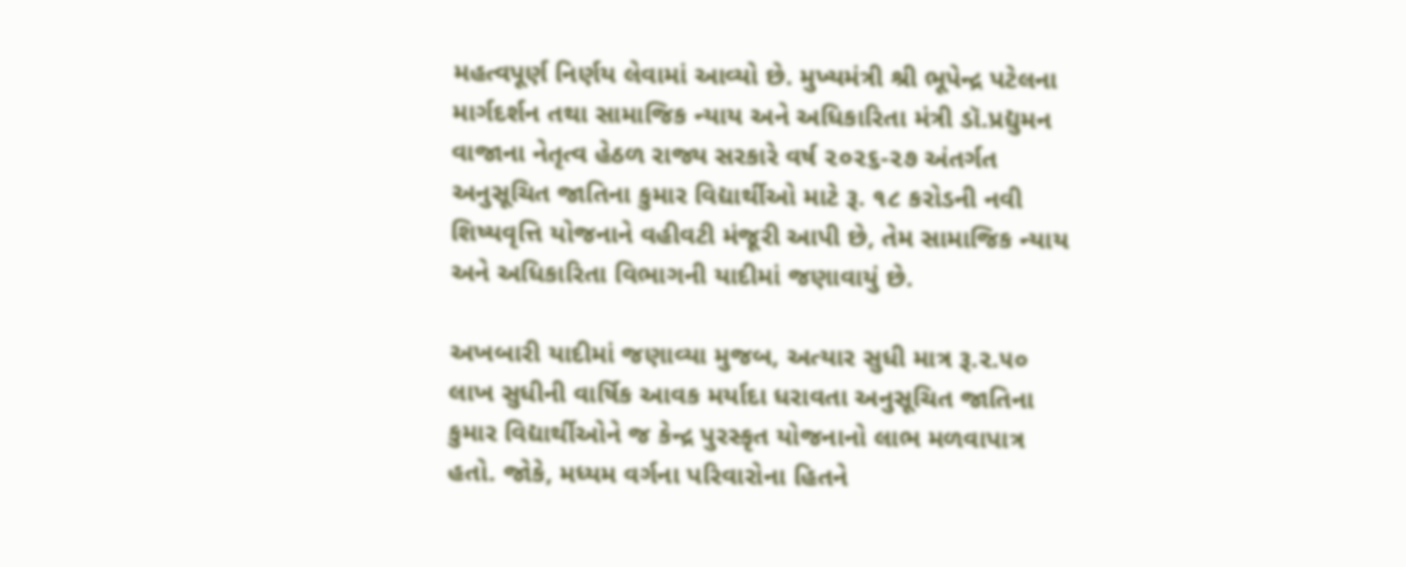મહત્વપૂર્ણ નિર્ણય લેવામાં આવ્યો છે. મુખ્યમંત્રી શ્રી ભૂપેન્દ્ર પટેલના માર્ગદર્શન તથા સામાજિક ન્યાય અને અધિકારિતા મંત્રી ડૉ.પ્રદ્યુમન વાજાના નેતૃત્વ હેઠળ રાજ્ય સરકારે વર્ષ ૨૦૨૬-૨૭ અંતર્ગત અનુસૂચિત જાતિના કુમાર વિદ્યાર્થીઓ માટે રૂ. ૧૮ કરોડની નવી શિષ્યવૃત્તિ યોજનાને વહીવટી મંજૂરી આપી છે, તેમ સામાજિક ન્યાય અને અધિકારિતા વિભાગની યાદીમાં જણાવાયું છે.

અખબારી યાદીમાં જણાવ્યા મુજબ, અત્યાર સુધી માત્ર રૂ.૨.૫૦ લાખ સુધીની વાર્ષિક આવક મર્યાદા ધરાવતા અનુસૂચિત જાતિના કુમાર વિદ્યાર્થીઓને જ કેન્દ્ર પુરસ્કૃત યોજનાનો લાભ મળવાપાત્ર હતો. જોકે, મધ્યમ વર્ગના પરિવારોના હિતને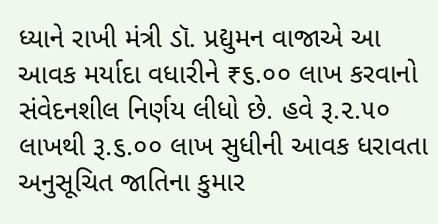ધ્યાને રાખી મંત્રી ડૉ. પ્રદ્યુમન વાજાએ આ આવક મર્યાદા વધારીને ₹૬.૦૦ લાખ કરવાનો સંવેદનશીલ નિર્ણય લીધો છે. હવે રૂ.૨.૫૦ લાખથી રૂ.૬.૦૦ લાખ સુધીની આવક ધરાવતા અનુસૂચિત જાતિના કુમાર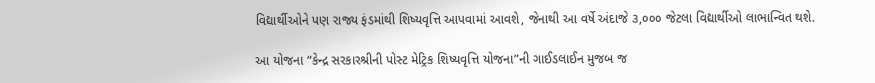વિદ્યાર્થીઓને પણ રાજ્ય ફંડમાંથી શિષ્યવૃત્તિ આપવામાં આવશે, જેનાથી આ વર્ષે અંદાજે ૩,૦૦૦ જેટલા વિદ્યાર્થીઓ લાભાન્વિત થશે.

આ યોજના “કેન્દ્ર સરકારશ્રીની પોસ્ટ મેટ્રિક શિષ્યવૃત્તિ યોજના”ની ગાઈડલાઈન મુજબ જ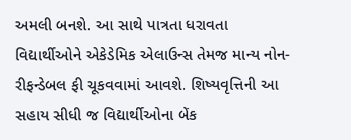અમલી બનશે. આ સાથે પાત્રતા ધરાવતા વિદ્યાર્થીઓને એકેડેમિક એલાઉન્સ તેમજ માન્ય નોન-રીફન્ડેબલ ફી ચૂકવવામાં આવશે. શિષ્યવૃત્તિની આ સહાય સીધી જ વિદ્યાર્થીઓના બેંક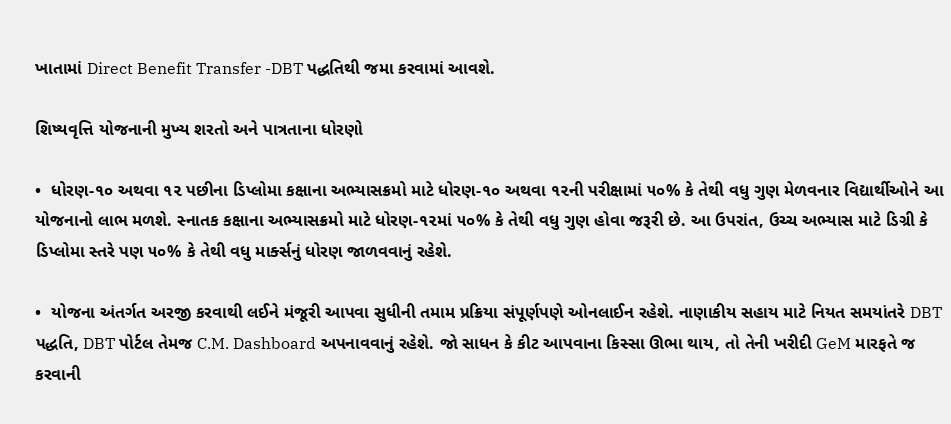ખાતામાં Direct Benefit Transfer -DBT પદ્ધતિથી જમા કરવામાં આવશે.

શિષ્યવૃત્તિ યોજનાની મુખ્ય શરતો અને પાત્રતાના ધોરણો

•  ધોરણ-૧૦ અથવા ૧૨ પછીના ડિપ્લોમા કક્ષાના અભ્યાસક્રમો માટે ધોરણ-૧૦ અથવા ૧૨ની પરીક્ષામાં ૫૦% કે તેથી વધુ ગુણ મેળવનાર વિદ્યાર્થીઓને આ યોજનાનો લાભ મળશે. સ્નાતક કક્ષાના અભ્યાસક્રમો માટે ધોરણ-૧૨માં ૫૦% કે તેથી વધુ ગુણ હોવા જરૂરી છે. આ ઉપરાંત, ઉચ્ચ અભ્યાસ માટે ડિગ્રી કે ડિપ્લોમા સ્તરે પણ ૫૦% કે તેથી વધુ માર્ક્સનું ધોરણ જાળવવાનું રહેશે.

•  યોજના અંતર્ગત અરજી કરવાથી લઈને મંજૂરી આપવા સુધીની તમામ પ્રક્રિયા સંપૂર્ણપણે ઓનલાઈન રહેશે. નાણાકીય સહાય માટે નિયત સમયાંતરે DBT પદ્ધતિ, DBT પોર્ટલ તેમજ C.M. Dashboard અપનાવવાનું રહેશે. જો સાધન કે કીટ આપવાના કિસ્સા ઊભા થાય, તો તેની ખરીદી GeM મારફતે જ કરવાની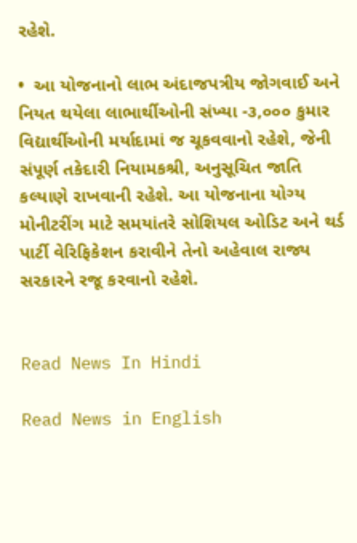રહેશે.

•  આ યોજનાનો લાભ અંદાજપત્રીય જોગવાઈ અને નિયત થયેલા લાભાર્થીઓની સંખ્યા -૩,૦૦૦ કુમાર વિદ્યાર્થીઓની મર્યાદામાં જ ચૂકવવાનો રહેશે, જેની સંપૂર્ણ તકેદારી નિયામકશ્રી, અનુસૂચિત જાતિ કલ્યાણે રાખવાની રહેશે. આ યોજનાના યોગ્ય મોનીટરીંગ માટે સમયાંતરે સોશિયલ ઓડિટ અને થર્ડ પાર્ટી વેરિફિકેશન કરાવીને તેનો અહેવાલ રાજ્ય સરકારને રજૂ કરવાનો રહેશે.


Read News In Hindi

Read News in English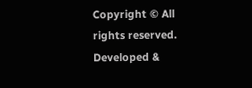Copyright © All rights reserved. Developed &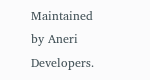Maintained by Aneri Developers.